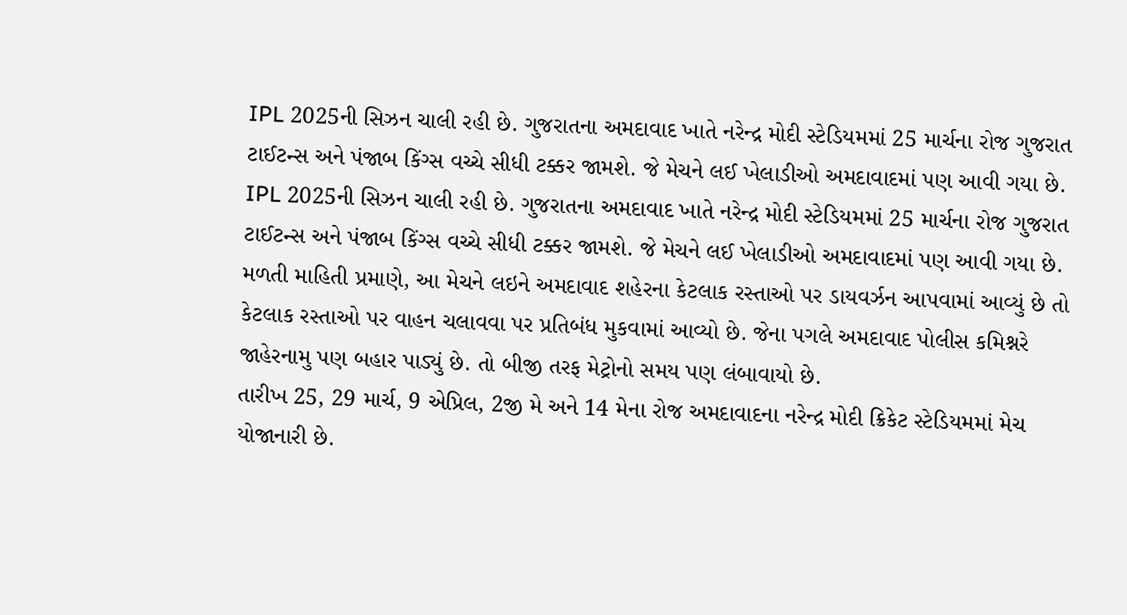IPL 2025ની સિઝન ચાલી રહી છે. ગુજરાતના અમદાવાદ ખાતે નરેન્દ્ર મોદી સ્ટેડિયમમાં 25 માર્ચના રોજ ગુજરાત ટાઈટન્સ અને પંજાબ કિંગ્સ વચ્ચે સીધી ટક્કર જામશે. જે મેચને લઈ ખેલાડીઓ અમદાવાદમાં પણ આવી ગયા છે.
IPL 2025ની સિઝન ચાલી રહી છે. ગુજરાતના અમદાવાદ ખાતે નરેન્દ્ર મોદી સ્ટેડિયમમાં 25 માર્ચના રોજ ગુજરાત ટાઈટન્સ અને પંજાબ કિંગ્સ વચ્ચે સીધી ટક્કર જામશે. જે મેચને લઈ ખેલાડીઓ અમદાવાદમાં પણ આવી ગયા છે.
મળતી માહિતી પ્રમાણે, આ મેચને લઇને અમદાવાદ શહેરના કેટલાક રસ્તાઓ પર ડાયવર્ઝન આપવામાં આવ્યું છે તો કેટલાક રસ્તાઓ પર વાહન ચલાવવા પર પ્રતિબંધ મુકવામાં આવ્યો છે. જેના પગલે અમદાવાદ પોલીસ કમિશ્નરે જાહેરનામુ પણ બહાર પાડ્યું છે. તો બીજી તરફ મેટ્રોનો સમય પણ લંબાવાયો છે.
તારીખ 25, 29 માર્ચ, 9 એપ્રિલ, 2જી મે અને 14 મેના રોજ અમદાવાદના નરેન્દ્ર મોદી ક્રિકેટ સ્ટેડિયમમાં મેચ યોજાનારી છે.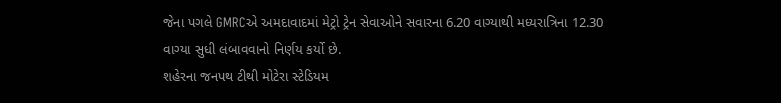જેના પગલે GMRCએ અમદાવાદમાં મેટ્રો ટ્રેન સેવાઓને સવારના 6.20 વાગ્યાથી મધ્યરાત્રિના 12.30 વાગ્યા સુધી લંબાવવાનો નિર્ણય કર્યો છે.
શહેરના જનપથ ટીથી મોટેરા સ્ટેડિયમ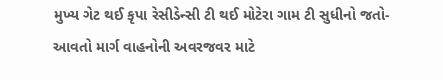મુખ્ય ગેટ થઈ કૃપા રેસીડેન્સી ટી થઈ મોટેરા ગામ ટી સુધીનો જતો-આવતો માર્ગ વાહનોની અવરજવર માટે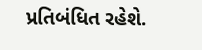પ્રતિબંધિત રહેશે.